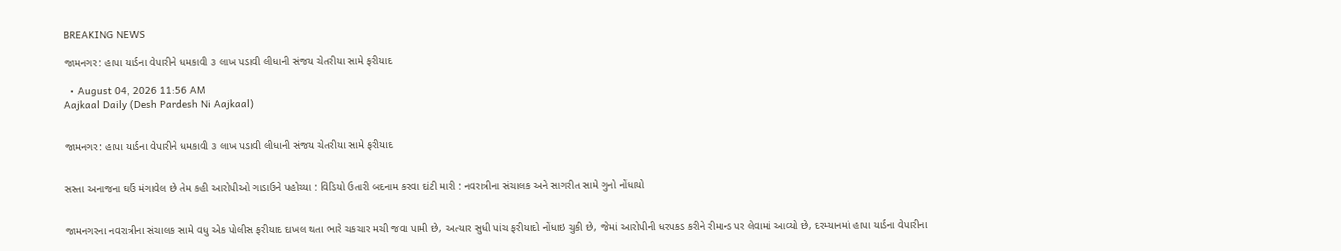BREAKING NEWS

જામનગર: હાપા યાર્ડના વેપારીને ધમકાવી ૩ લાખ પડાવી લીધાની સંજય ચેતરીયા સામે ફરીયાદ

  • August 04, 2026 11:56 AM
Aajkaal Daily (Desh Pardesh Ni Aajkaal)


જામનગર: હાપા યાર્ડના વેપારીને ધમકાવી ૩ લાખ પડાવી લીધાની સંજય ચેતરીયા સામે ફરીયાદ


સસ્તા અનાજના ઘઉં મંગાવેલ છે તેમ કહી આરોપીઓ ગાડાઉને પહોચ્યા : વિડિયો ઉતારી બદનામ કરવા દાંટી મારી : નવરાત્રીના સંચાલક અને સાગરીત સામે ગુનો નોંધાયો


જામનગરના નવરાત્રીના સંચાલક સામે વધુ એક પોલીસ ફરીયાદ દાખલ થતા ભારે ચકચાર મચી જવા પામી છે, અત્યાર સુધી પાંચ ફરીયાદો નોંધાઇ ચુકી છે, જેમાં આરોપીની ધરપકડ કરીને રીમાન્ડ પર લેવામાં આવ્યો છે, દરમ્યાનમાં હાપા યાર્ડના વેપારીના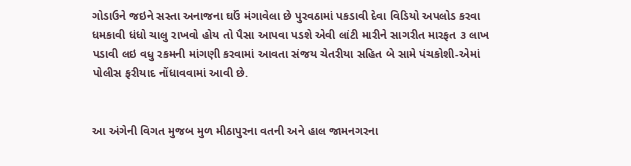ગોડાઉને જઇને સસ્તા અનાજના ઘઉં મંગાવેલા છે પુરવઠામાં પકડાવી દેવા વિડિયો અપલોડ કરવા ધમકાવી ધંધો ચાલુ રાખવો હોય તો પૈસા આપવા પડશે એવી લાંટી મારીને સાગરીત મારફત ૩ લાખ પડાવી લઇ વધુ રકમની માંગણી કરવામાં આવતા સંજય ચેતરીયા સહિત બે સામે પંચકોશી-એમાં પોલીસ ફરીયાદ નોંધાવવામાં આવી છે.


આ અંગેની વિગત મુજબ મુળ મીઠાપુરના વતની અને હાલ જામનગરના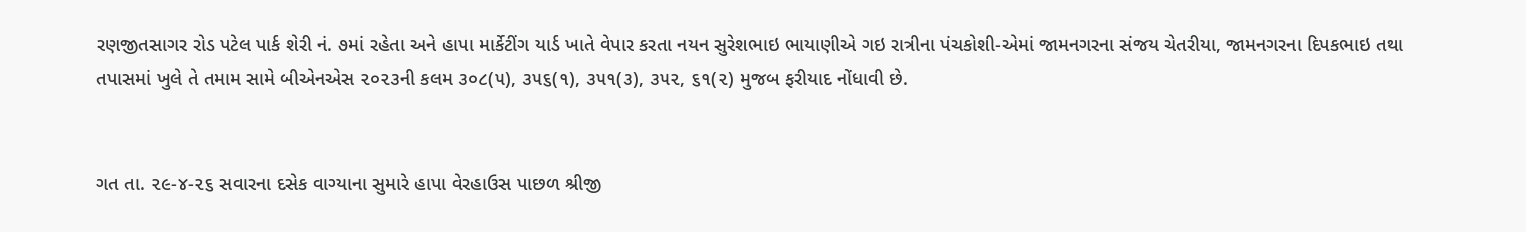રણજીતસાગર રોડ પટેલ પાર્ક શેરી નં. ૭માં રહેતા અને હાપા માર્કેટીંગ યાર્ડ ખાતે વેપાર કરતા નયન સુરેશભાઇ ભાયાણીએ ગઇ રાત્રીના પંચકોશી-એમાં જામનગરના સંજય ચેતરીયા, જામનગરના દિપકભાઇ તથા તપાસમાં ખુલે તે તમામ સામે બીએનએસ ૨૦૨૩ની કલમ ૩૦૮(૫), ૩૫૬(૧), ૩૫૧(૩), ૩૫૨, ૬૧(૨) મુજબ ફરીયાદ નોંધાવી છે.


ગત તા. ૨૯-૪-૨૬ સવારના દસેક વાગ્યાના સુમારે હાપા વેરહાઉસ પાછળ શ્રીજી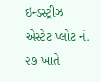ઇન્ડસ્ટ્રીઝ એસ્ટેટ પ્લોટ નં. ૨૭ ખાતે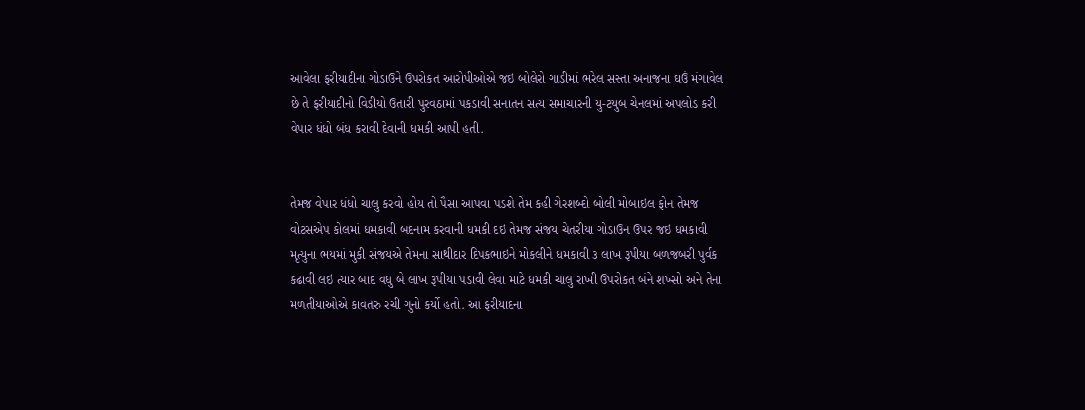આવેલા ફરીયાદીના ગોડાઉને ઉપરોકત આરોપીઓએ જઇ બોલેરો ગાડીમાં ભરેલ સસ્તા અનાજના ઘઉં મંગાવેલ છે તે ફરીયાદીનો વિડીયો ઉતારી પુરવઠામાં પકડાવી સનાતન સત્ય સમાચારની યુ-ટયુબ ચેનલમાં અપલોડ કરી વેપાર ધંધો બંધ કરાવી દેવાની ધમકી આપી હતી.


તેમજ વેપાર ધંધો ચાલુ કરવો હોય તો પૈસા આપવા પડશે તેમ કહી ગેરશબ્દો બોલી મોબાઇલ ફોન તેમજ વોટસએપ કોલમાં ધમકાવી બદનામ કરવાની ધમકી દઇ તેમજ સંજય ચેતરીયા ગોડાઉન ઉપર જઇ ધમકાવી મૃત્યુના ભયમાં મુકી સંજયએ તેમના સાથીદાર દિપકભાઇને મોકલીને ધમકાવી ૩ લાખ રૂપીયા બળજબરી પુર્વક કઢાવી લઇ ત્યાર બાદ વધુ બે લાખ રૂપીયા પડાવી લેવા માટે ધમકી ચાલુ રાખી ઉપરોકત બંને શખ્સો અને તેના મળતીયાઓએ કાવતરુ રચી ગુનો કર્યો હતો. આ ફરીયાદના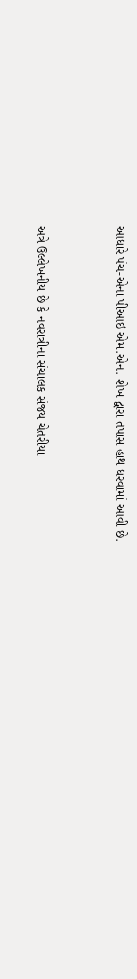આધારે પંચ-એના પીઆઇ એમ.એન. શેખ દ્વારા તપાસ હાથ ધરવામાં આવી છે.


અત્રે ઉલ્લેખનીય છે કે નવરાત્રીના સંચાલક સંજય ચેતરીયા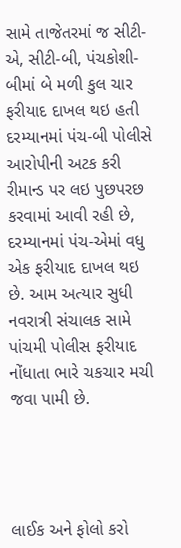સામે તાજેતરમાં જ સીટી-એ, સીટી-બી, પંચકોશી-બીમાં બે મળી કુલ ચાર ફરીયાદ દાખલ થઇ હતી દરમ્યાનમાં પંચ-બી પોલીસે આરોપીની અટક કરી રીમાન્ડ પર લઇ પુછપરછ કરવામાં આવી રહી છે, દરમ્યાનમાં પંચ-એમાં વધુ એક ફરીયાદ દાખલ થઇ છે. આમ અત્યાર સુધી નવરાત્રી સંચાલક સામે પાંચમી પોલીસ ફરીયાદ નોંધાતા ભારે ચકચાર મચી જવા પામી છે.




લાઈક અને ફોલો કરો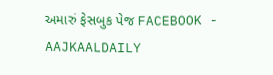અમારું ફેસબુક પેજ FACEBOOK - AAJKAALDAILY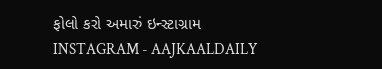ફોલો કરો અમારું ઇન્સ્ટાગ્રામ INSTAGRAM - AAJKAALDAILY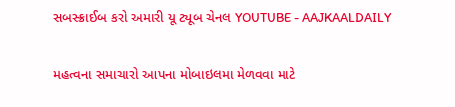સબસ્ક્રાઈબ કરો અમારી યૂ ટ્યૂબ ચેનલ YOUTUBE - AAJKAALDAILY


મહત્વના સમાચારો આપના મોબાઇલમા મેળવવા માટે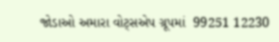જોડાઓ અમારા વોટ્સએપ ગ્રૂપમાં  99251 12230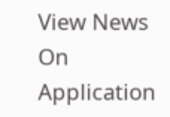View News On Application